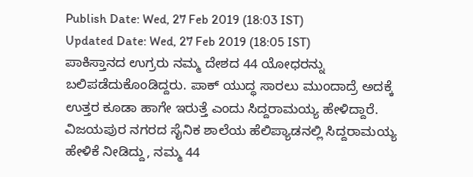Publish Date: Wed, 27 Feb 2019 (18:03 IST)
Updated Date: Wed, 27 Feb 2019 (18:05 IST)
ಪಾಕಿಸ್ತಾನದ ಉಗ್ರರು ನಮ್ಮ ದೇಶದ 44 ಯೋಧರನ್ನು ಬಲಿಪಡೆದುಕೊಂಡಿದ್ದರು. ಪಾಕ್ ಯುದ್ಧ ಸಾರಲು ಮುಂದಾದ್ರೆ ಅದಕ್ಕೆ ಉತ್ತರ ಕೂಡಾ ಹಾಗೇ ಇರುತ್ತೆ ಎಂದು ಸಿದ್ದರಾಮಯ್ಯ ಹೇಳಿದ್ದಾರೆ.
ವಿಜಯಪುರ ನಗರದ ಸೈನಿಕ ಶಾಲೆಯ ಹೆಲಿಪ್ಯಾಡನಲ್ಲಿ ಸಿದ್ದರಾಮಯ್ಯ ಹೇಳಿಕೆ ನೀಡಿದ್ದು, ನಮ್ಮ 44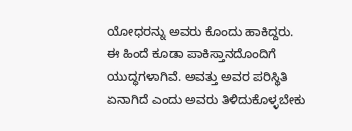ಯೋಧರನ್ನು ಅವರು ಕೊಂದು ಹಾಕಿದ್ದರು. ಈ ಹಿಂದೆ ಕೂಡಾ ಪಾಕಿಸ್ತಾನದೊಂದಿಗೆ ಯುದ್ಧಗಳಾಗಿವೆ. ಅವತ್ತು ಅವರ ಪರಿಸ್ಥಿತಿ ಏನಾಗಿದೆ ಎಂದು ಅವರು ತಿಳಿದುಕೊಳ್ಳಬೇಕು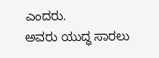ಎಂದರು.
ಅವರು ಯುದ್ಧ ಸಾರಲು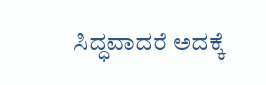ಸಿದ್ಧವಾದರೆ ಅದಕ್ಕೆ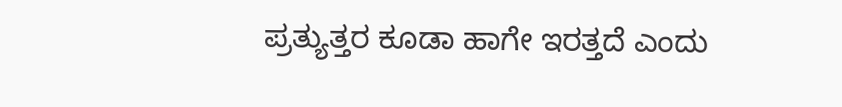ಪ್ರತ್ಯುತ್ತರ ಕೂಡಾ ಹಾಗೇ ಇರತ್ತದೆ ಎಂದು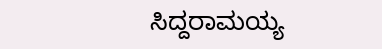ಸಿದ್ದರಾಮಯ್ಯ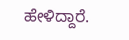ಹೇಳಿದ್ದಾರೆ.